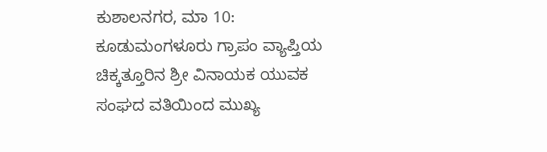ಕುಶಾಲನಗರ, ಮಾ 10: ಕೂಡುಮಂಗಳೂರು ಗ್ರಾಪಂ ವ್ಯಾಪ್ತಿಯ ಚಿಕ್ಕತ್ತೂರಿನ ಶ್ರೀ ವಿನಾಯಕ ಯುವಕ ಸಂಘದ ವತಿಯಿಂದ ಮುಖ್ಯ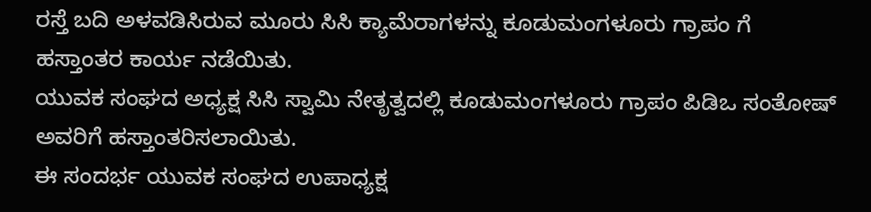ರಸ್ತೆ ಬದಿ ಅಳವಡಿಸಿರುವ ಮೂರು ಸಿಸಿ ಕ್ಯಾಮೆರಾಗಳನ್ನು ಕೂಡುಮಂಗಳೂರು ಗ್ರಾಪಂ ಗೆ ಹಸ್ತಾಂತರ ಕಾರ್ಯ ನಡೆಯಿತು.
ಯುವಕ ಸಂಘದ ಅಧ್ಯಕ್ಷ ಸಿಸಿ ಸ್ವಾಮಿ ನೇತೃತ್ವದಲ್ಲಿ ಕೂಡುಮಂಗಳೂರು ಗ್ರಾಪಂ ಪಿಡಿಒ ಸಂತೋಷ್ ಅವರಿಗೆ ಹಸ್ತಾಂತರಿಸಲಾಯಿತು.
ಈ ಸಂದರ್ಭ ಯುವಕ ಸಂಘದ ಉಪಾಧ್ಯಕ್ಷ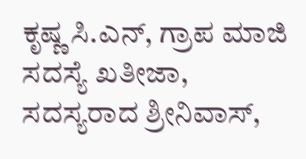ಕೃಷ್ಣ ಸಿ.ಎನ್, ಗ್ರಾಪ ಮಾಜಿ ಸದಸ್ಯೆ ಖತೀಜಾ, ಸದಸ್ಯರಾದ ಶ್ರೀನಿವಾಸ್,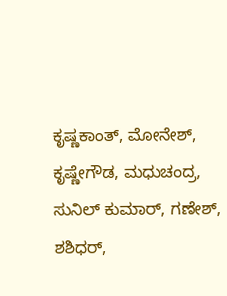ಕೃಷ್ಣಕಾಂತ್, ಮೋನೇಶ್, ಕೃಷ್ಣೇಗೌಡ, ಮಧುಚಂದ್ರ, ಸುನಿಲ್ ಕುಮಾರ್, ಗಣೇಶ್, ಶಶಿಧರ್,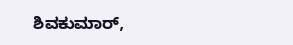ಶಿವಕುಮಾರ್,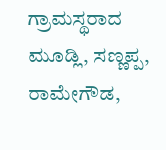ಗ್ರಾಮಸ್ಥರಾದ ಮೂಡ್ಲಿ, ಸಣ್ಣಪ್ಪ, ರಾಮೇಗೌಡ,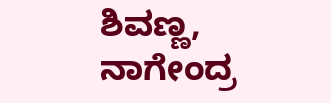ಶಿವಣ್ಣ, ನಾಗೇಂದ್ರ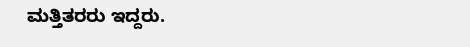ಮತ್ತಿತರರು ಇದ್ದರು.